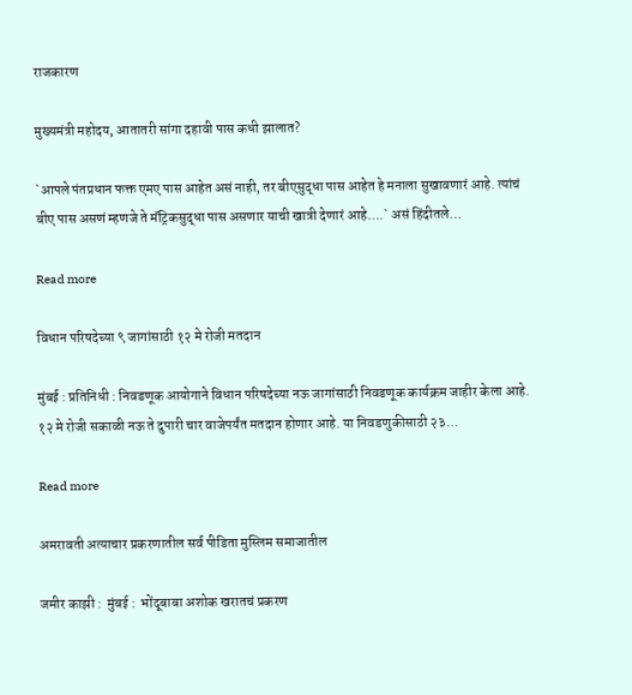राजकारण

मुख्यमंत्री महोदय, आतातरी सांगा दहावी पास कधी झालात?

`आपले पंतप्रधान फक्त एमए पास आहेत असं नाही, तर बीएसुद्धा पास आहेत हे मनाला सुखावणारं आहे. त्यांचं बीए पास असणं म्हणजे ते मॅट्रिकसुद्धा पास असणार याची खात्री देणारं आहे….` असं हिंदीतले…

Read more

विधान परिषदेच्या ९ जागांसाठी १२ मे रोजी मतदान

मुंबई : प्रतिनिधी : निवडणूक आयोगाने विधान परिषदेच्या नऊ जागांसाठी निवडणूक कार्यक्रम जाहीर केला आहे. १२ मे रोजी सकाळी नऊ ते दुपारी चार वाजेपर्यंत मतदान होणार आहे. या निवडणुकीसाठी २३…

Read more

अमरावती अत्याचार प्रकरणातील सर्व पीडिता मुस्लिम समाजातील

जमीर काझी :  मुंबई :  भोंदूबाबा अशोक खरातचं प्रकरण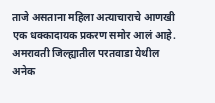ताजे असताना महिला अत्याचाराचे आणखी एक धक्कादायक प्रकरण समोर आलं आहे. अमरावती जिल्ह्यातील परतवाडा येथील अनेक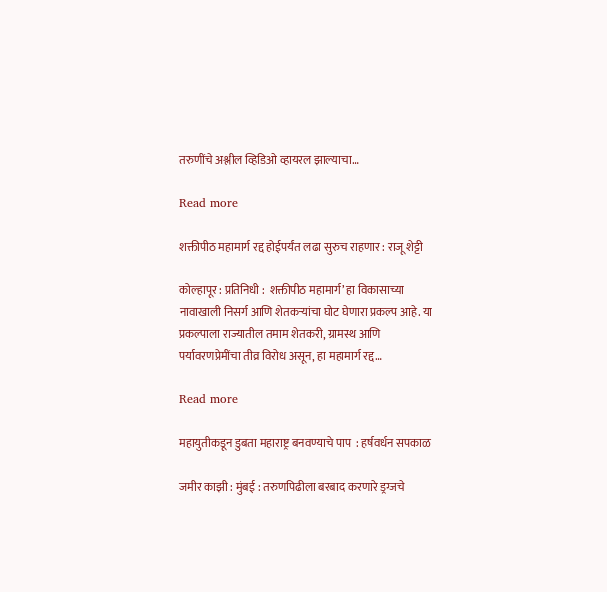तरुणींचे अश्लील व्हिडिओ व्हायरल झाल्याचा…

Read more

शक्तीपीठ महामार्ग रद्द होईपर्यंत लढा सुरुच राहणार : राजू शेट्टी

कोल्हापूर : प्रतिनिधी :  शक्तीपीठ महामार्ग’ हा विकासाच्या नावाखाली निसर्ग आणि शेतकऱ्यांचा घोट घेणारा प्रकल्प आहे. या प्रकल्पाला राज्यातील तमाम शेतकरी, ग्रामस्थ आणि पर्यावरणप्रेमींचा तीव्र विरोध असून, हा महामार्ग रद्द…

Read more

महायुतीकडून डुबता महाराष्ट्र बनवण्याचे पाप  : हर्षवर्धन सपकाळ

जमीर काझी : मुंबई : तरुणपिढीला बरबाद करणारे ड्रग्जचे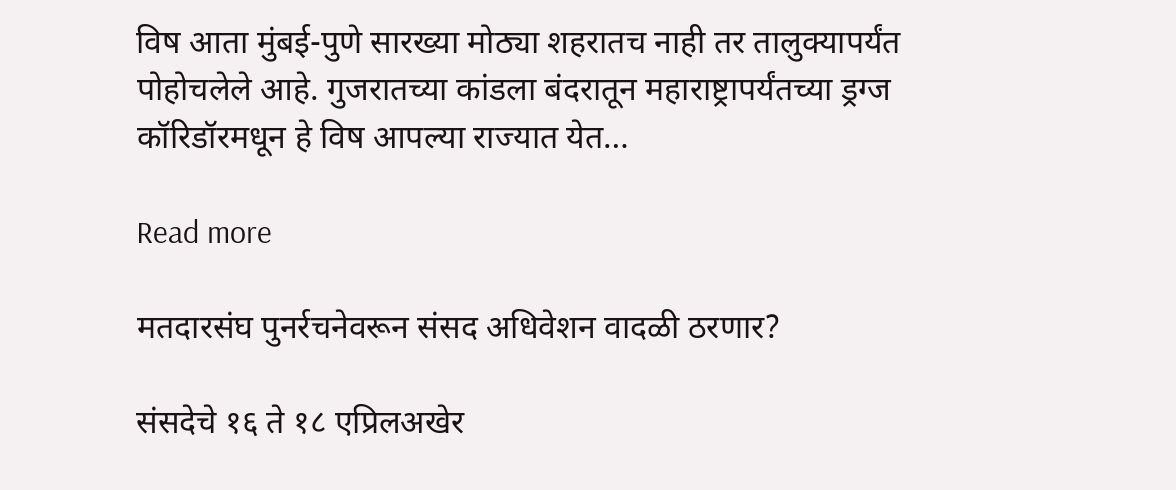विष आता मुंबई-पुणे सारख्या मोठ्या शहरातच नाही तर तालुक्यापर्यंत पोहोचलेले आहे. गुजरातच्या कांडला बंदरातून महाराष्ट्रापर्यंतच्या ड्रग्ज कॉरिडॉरमधून हे विष आपल्या राज्यात येत…

Read more

मतदारसंघ पुनर्रचनेवरून संसद अधिवेशन वादळी ठरणार?

संसदेचे १६ ते १८ एप्रिलअखेर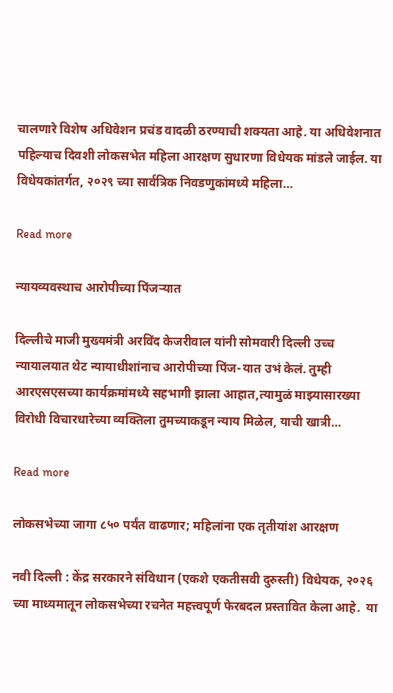चालणारे विशेष अधिवेशन प्रचंड वादळी ठरण्याची शक्यता आहे. या अधिवेशनात पहिल्याच दिवशी लोकसभेत महिला आरक्षण सुधारणा विधेयक मांडले जाईल. या विधेयकांतर्गत, २०२९ च्या सार्वत्रिक निवडणुकांमध्ये महिला…

Read more

न्यायव्यवस्थाच आरोपीच्या पिंजऱ्यात

दिल्लीचे माजी मुख्यमंत्री अरविंद केजरीवाल यांनी सोमवारी दिल्ली उच्च न्यायालयात थेट न्यायाधीशांनाच आरोपीच्या पिंज-यात उभं केलं. तुम्ही आरएसएसच्या कार्यक्रमांमध्ये सहभागी झाला आहात,त्यामुळं माझ्यासारख्या विरोधी विचारधारेच्या व्यक्तिला तुमच्याकडून न्याय मिळेल, याची खात्री…

Read more

लोकसभेच्या जागा ८५० पर्यंत वाढणार; महिलांना एक तृतीयांश आरक्षण

नवी दिल्ली : केंद्र सरकारने संविधान (एकशे एकतीसवी दुरुस्ती) विधेयक, २०२६ च्या माध्यमातून लोकसभेच्या रचनेत महत्त्वपूर्ण फेरबदल प्रस्तावित केला आहे.  या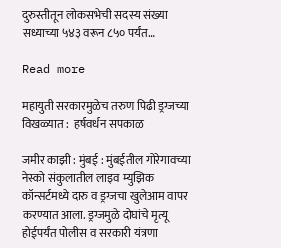दुरुस्तीतून लोकसभेची सदस्य संख्या सध्याच्या ५४३ वरून ८५० पर्यंत…

Read more

महायुती सरकारमुळेच तरुण पिढी ड्रग्जच्या विखळ्यात :  हर्षवर्धन सपकाळ

जमीर काझी : मुंबई : मुंबईतील गोरेगावच्या नेस्को संकुलातील लाइव म्युझिक कॉन्सर्टमध्ये दारु व ड्रग्जचा खुलेआम वापर करण्यात आला. ड्रग्जमुळे दोघांचे मृत्यू होईपर्यंत पोलीस व सरकारी यंत्रणा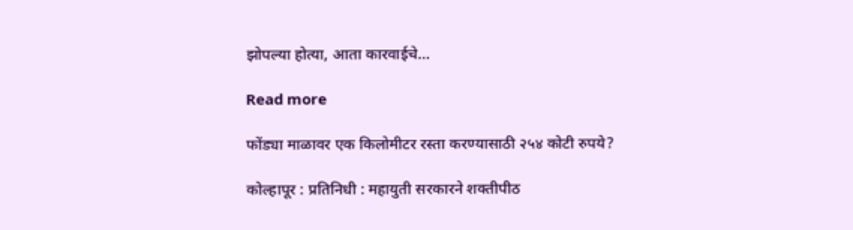झोपल्या होत्या, आता कारवाईचे…

Read more

फोंड्या माळावर एक किलोमीटर रस्ता करण्यासाठी २५४ कोटी रुपये?

कोल्हापूर : प्रतिनिधी : महायुती सरकारने शक्तीपीठ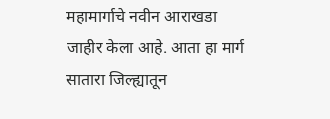महामार्गाचे नवीन आराखडा जाहीर केला आहे. आता हा मार्ग सातारा जिल्ह्यातून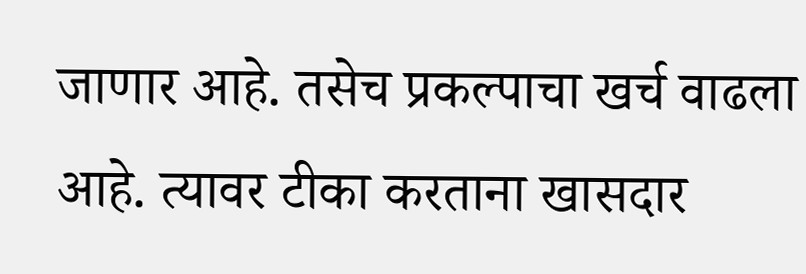जाणार आहे. तसेच प्रकल्पाचा खर्च वाढला आहे. त्यावर टीका करताना खासदार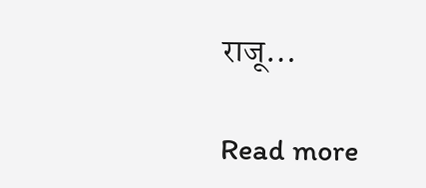राजू…

Read more